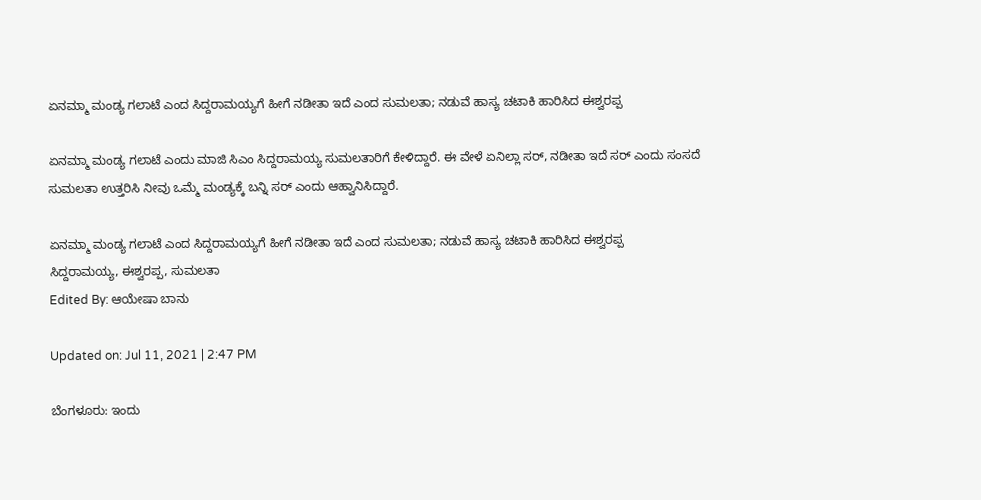ಏನಮ್ಮಾ ಮಂಡ್ಯ ಗಲಾಟೆ ಎಂದ ಸಿದ್ದರಾಮಯ್ಯಗೆ ಹೀಗೆ ನಡೀತಾ ಇದೆ ಎಂದ ಸುಮಲತಾ; ನಡುವೆ ಹಾಸ್ಯ ಚಟಾಕಿ ಹಾರಿಸಿದ ಈಶ್ವರಪ್ಪ

ಏನಮ್ಮಾ ಮಂಡ್ಯ ಗಲಾಟೆ ಎಂದು ಮಾಜಿ ಸಿಎಂ ಸಿದ್ದರಾಮಯ್ಯ ಸುಮಲತಾರಿಗೆ ಕೇಳಿದ್ದಾರೆ. ಈ ವೇಳೆ ಏನಿಲ್ಲಾ ಸರ್‌, ನಡೀತಾ ಇದೆ ಸರ್ ಎಂದು ಸಂಸದೆ ಸುಮಲತಾ ಉತ್ತರಿಸಿ ನೀವು ಒಮ್ಮೆ ಮಂಡ್ಯಕ್ಕೆ ಬನ್ನಿ ಸರ್ ಎಂದು ಆಹ್ವಾನಿಸಿದ್ದಾರೆ.

ಏನಮ್ಮಾ ಮಂಡ್ಯ ಗಲಾಟೆ ಎಂದ ಸಿದ್ದರಾಮಯ್ಯಗೆ ಹೀಗೆ ನಡೀತಾ ಇದೆ ಎಂದ ಸುಮಲತಾ; ನಡುವೆ ಹಾಸ್ಯ ಚಟಾಕಿ ಹಾರಿಸಿದ ಈಶ್ವರಪ್ಪ
ಸಿದ್ದರಾಮಯ್ಯ, ಈಶ್ವರಪ್ಪ, ಸುಮಲತಾ
Edited By: ಆಯೇಷಾ ಬಾನು

Updated on: Jul 11, 2021 | 2:47 PM

ಬೆಂಗಳೂರು: ಇಂದು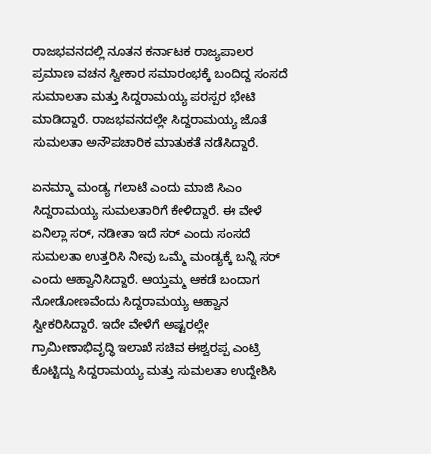ರಾಜಭವನದಲ್ಲಿ ನೂತನ ಕರ್ನಾಟಕ ರಾಜ್ಯಪಾಲರ ಪ್ರಮಾಣ ವಚನ ಸ್ವೀಕಾರ ಸಮಾರಂಭಕ್ಕೆ ಬಂದಿದ್ದ ಸಂಸದೆ ಸುಮಾಲತಾ ಮತ್ತು ಸಿದ್ದರಾಮಯ್ಯ ಪರಸ್ಪರ ಭೇಟಿ ಮಾಡಿದ್ದಾರೆ. ರಾಜಭವನದಲ್ಲೇ ಸಿದ್ದರಾಮಯ್ಯ ಜೊತೆ ಸುಮಲತಾ ಅನೌಪಚಾರಿಕ ಮಾತುಕತೆ ನಡೆಸಿದ್ದಾರೆ.

ಏನಮ್ಮಾ ಮಂಡ್ಯ ಗಲಾಟೆ ಎಂದು ಮಾಜಿ ಸಿಎಂ ಸಿದ್ದರಾಮಯ್ಯ ಸುಮಲತಾರಿಗೆ ಕೇಳಿದ್ದಾರೆ. ಈ ವೇಳೆ ಏನಿಲ್ಲಾ ಸರ್‌, ನಡೀತಾ ಇದೆ ಸರ್ ಎಂದು ಸಂಸದೆ ಸುಮಲತಾ ಉತ್ತರಿಸಿ ನೀವು ಒಮ್ಮೆ ಮಂಡ್ಯಕ್ಕೆ ಬನ್ನಿ ಸರ್ ಎಂದು ಆಹ್ವಾನಿಸಿದ್ದಾರೆ. ಆಯ್ತಮ್ಮ ಆಕಡೆ ಬಂದಾಗ ನೋಡೋಣವೆಂದು ಸಿದ್ದರಾಮಯ್ಯ ಆಹ್ವಾನ ಸ್ವೀಕರಿಸಿದ್ದಾರೆ. ಇದೇ ವೇಳೆಗೆ ಅಷ್ಟರಲ್ಲೇ ಗ್ರಾಮೀಣಾಭಿವೃದ್ಧಿ ಇಲಾಖೆ ಸಚಿವ ಈಶ್ವರಪ್ಪ ಎಂಟ್ರಿ ಕೊಟ್ಟಿದ್ದು ಸಿದ್ದರಾಮಯ್ಯ ಮತ್ತು ಸುಮಲತಾ ಉದ್ದೇಶಿಸಿ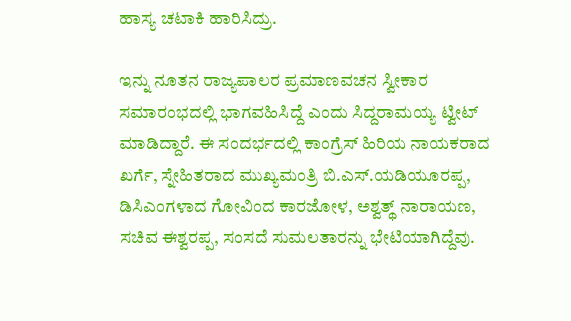ಹಾಸ್ಯ ಚಟಾಕಿ ಹಾರಿಸಿದ್ರು.

ಇನ್ನು ನೂತನ ರಾಜ್ಯಪಾಲರ ಪ್ರಮಾಣವಚನ ಸ್ವೀಕಾರ ಸಮಾರಂಭದಲ್ಲಿ ಭಾಗವಹಿಸಿದ್ದೆ ಎಂದು ಸಿದ್ದರಾಮಯ್ಯ ಟ್ವೀಟ್ ಮಾಡಿದ್ದಾರೆ. ಈ ಸಂದರ್ಭದಲ್ಲಿ ಕಾಂಗ್ರೆಸ್ ಹಿರಿಯ ನಾಯಕರಾದ ಖರ್ಗೆ, ಸ್ನೇಹಿತರಾದ ಮುಖ್ಯಮಂತ್ರಿ ಬಿ.ಎಸ್.ಯಡಿಯೂರಪ್ಪ, ಡಿಸಿಎಂಗಳಾದ ಗೋವಿಂದ ಕಾರಜೋಳ, ಅಶ್ವತ್ಥ್ ನಾರಾಯಣ, ಸಚಿವ ಈಶ್ವರಪ್ಪ, ಸಂಸದೆ ಸುಮಲತಾರನ್ನು ಭೇಟಿಯಾಗಿದ್ದೆವು.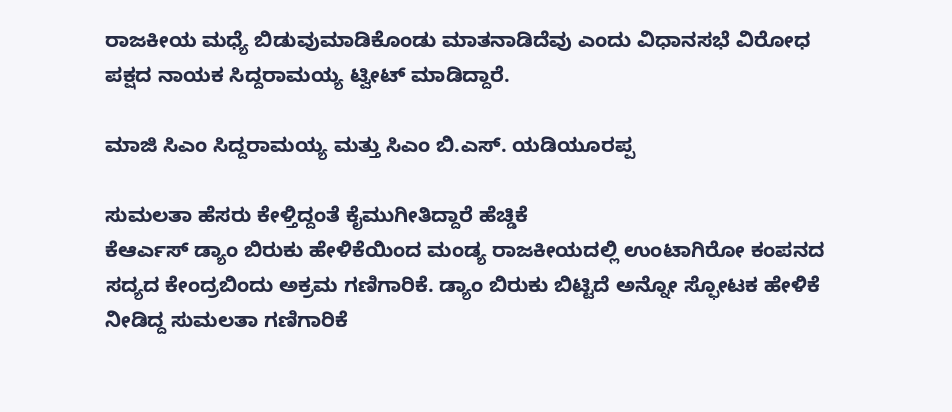ರಾಜಕೀಯ ಮಧ್ಯೆ ಬಿಡುವುಮಾಡಿಕೊಂಡು ಮಾತನಾಡಿದೆವು ಎಂದು ವಿಧಾನಸಭೆ ವಿರೋಧ ಪಕ್ಷದ ನಾಯಕ ಸಿದ್ದರಾಮಯ್ಯ ಟ್ವೀಟ್ ಮಾಡಿದ್ದಾರೆ.

ಮಾಜಿ ಸಿಎಂ ಸಿದ್ದರಾಮಯ್ಯ ಮತ್ತು ಸಿಎಂ ಬಿ.ಎಸ್. ಯಡಿಯೂರಪ್ಪ

ಸುಮಲತಾ ಹೆಸರು ಕೇಳ್ತಿದ್ದಂತೆ ಕೈಮುಗೀತಿದ್ದಾರೆ ಹೆಚ್ಡಿಕೆ
ಕೆಆರ್ಎಸ್ ಡ್ಯಾಂ ಬಿರುಕು ಹೇಳಿಕೆಯಿಂದ ಮಂಡ್ಯ ರಾಜಕೀಯದಲ್ಲಿ ಉಂಟಾಗಿರೋ ಕಂಪನದ ಸದ್ಯದ ಕೇಂದ್ರಬಿಂದು ಅಕ್ರಮ ಗಣಿಗಾರಿಕೆ. ಡ್ಯಾಂ ಬಿರುಕು ಬಿಟ್ಟಿದೆ ಅನ್ನೋ ಸ್ಫೋಟಕ ಹೇಳಿಕೆ ನೀಡಿದ್ದ ಸುಮಲತಾ ಗಣಿಗಾರಿಕೆ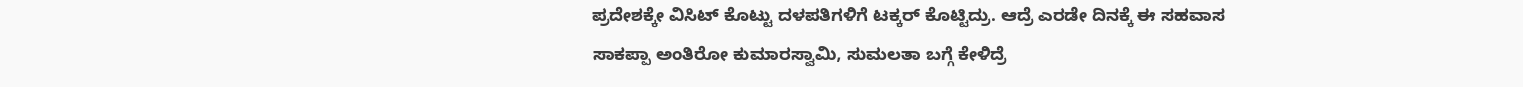ಪ್ರದೇಶಕ್ಕೇ ವಿಸಿಟ್ ಕೊಟ್ಟು ದಳಪತಿಗಳಿಗೆ ಟಕ್ಕರ್ ಕೊಟ್ಟಿದ್ರು. ಆದ್ರೆ ಎರಡೇ ದಿನಕ್ಕೆ ಈ ಸಹವಾಸ ಸಾಕಪ್ಪಾ ಅಂತಿರೋ ಕುಮಾರಸ್ವಾಮಿ, ಸುಮಲತಾ ಬಗ್ಗೆ ಕೇಳಿದ್ರೆ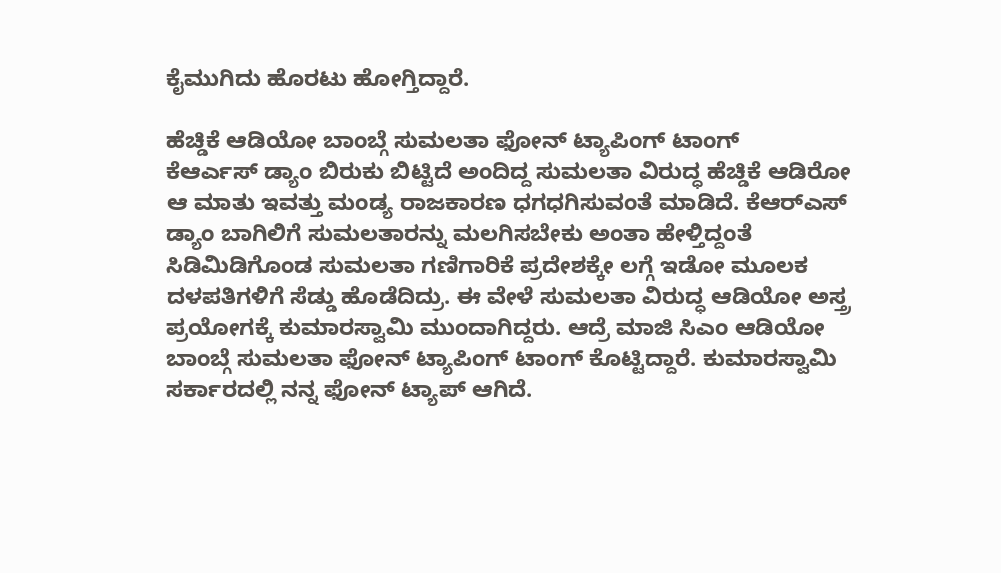ಕೈಮುಗಿದು ಹೊರಟು ಹೋಗ್ತಿದ್ದಾರೆ.

ಹೆಚ್ಡಿಕೆ ಆಡಿಯೋ ಬಾಂಬ್ಗೆ ಸುಮಲತಾ ಫೋನ್ ಟ್ಯಾಪಿಂಗ್ ಟಾಂಗ್
ಕೆಆರ್ಎಸ್ ಡ್ಯಾಂ ಬಿರುಕು ಬಿಟ್ಟಿದೆ ಅಂದಿದ್ದ ಸುಮಲತಾ ವಿರುದ್ಧ ಹೆಚ್ಡಿಕೆ ಆಡಿರೋ ಆ ಮಾತು ಇವತ್ತು ಮಂಡ್ಯ ರಾಜಕಾರಣ ಧಗಧಗಿಸುವಂತೆ ಮಾಡಿದೆ. ಕೆಆರ್‌ಎಸ್‌ ಡ್ಯಾಂ ಬಾಗಿಲಿಗೆ ಸುಮಲತಾರನ್ನು ಮಲಗಿಸಬೇಕು ಅಂತಾ ಹೇಳ್ತಿದ್ದಂತೆ ಸಿಡಿಮಿಡಿಗೊಂಡ ಸುಮಲತಾ ಗಣಿಗಾರಿಕೆ ಪ್ರದೇಶಕ್ಕೇ ಲಗ್ಗೆ ಇಡೋ ಮೂಲಕ ದಳಪತಿಗಳಿಗೆ ಸೆಡ್ಡು ಹೊಡೆದಿದ್ರು. ಈ ವೇಳೆ ಸುಮಲತಾ ವಿರುದ್ಧ ಆಡಿಯೋ ಅಸ್ತ್ರ ಪ್ರಯೋಗಕ್ಕೆ ಕುಮಾರಸ್ವಾಮಿ ಮುಂದಾಗಿದ್ದರು. ಆದ್ರೆ ಮಾಜಿ ಸಿಎಂ ಆಡಿಯೋ ಬಾಂಬ್ಗೆ ಸುಮಲತಾ ಫೋನ್ ಟ್ಯಾಪಿಂಗ್ ಟಾಂಗ್ ಕೊಟ್ಟಿದ್ದಾರೆ. ಕುಮಾರಸ್ವಾಮಿ ಸರ್ಕಾರದಲ್ಲಿ ನನ್ನ ಫೋನ್ ಟ್ಯಾಪ್ ಆಗಿದೆ.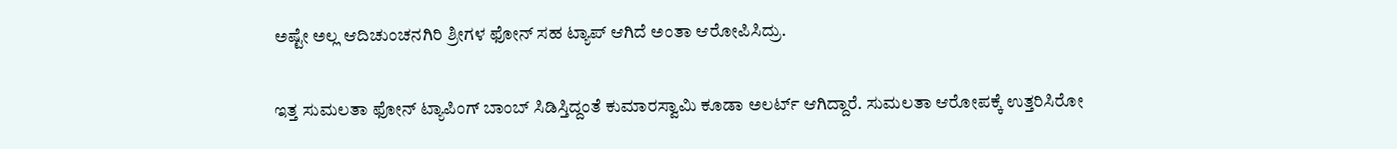ಅಷ್ಟೇ ಅಲ್ಲ ಆದಿಚುಂಚನಗಿರಿ ಶ್ರೀಗಳ ಫೋನ್ ಸಹ ಟ್ಯಾಪ್ ಆಗಿದೆ ಅಂತಾ ಆರೋಪಿಸಿದ್ರು.

ಇತ್ತ ಸುಮಲತಾ ಫೋನ್ ಟ್ಯಾಪಿಂಗ್ ಬಾಂಬ್ ಸಿಡಿಸ್ತಿದ್ದಂತೆ ಕುಮಾರಸ್ವಾಮಿ ಕೂಡಾ ಅಲರ್ಟ್ ಆಗಿದ್ದಾರೆ. ಸುಮಲತಾ ಆರೋಪಕ್ಕೆ ಉತ್ತರಿಸಿರೋ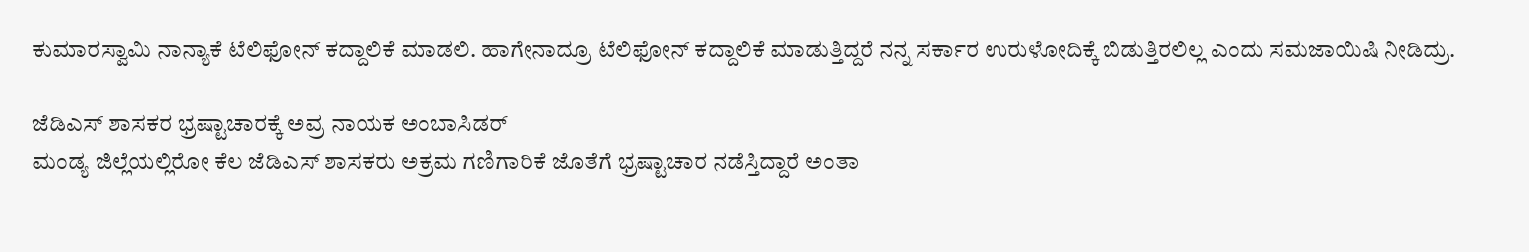ಕುಮಾರಸ್ವಾಮಿ ನಾನ್ಯಾಕೆ ಟೆಲಿಫೋನ್‌ ಕದ್ದಾಲಿಕೆ ಮಾಡಲಿ. ಹಾಗೇನಾದ್ರೂ ಟೆಲಿಫೋನ್‌ ಕದ್ದಾಲಿಕೆ ಮಾಡುತ್ತಿದ್ದರೆ ನನ್ನ ಸರ್ಕಾರ ಉರುಳೋದಿಕ್ಕೆ ಬಿಡುತ್ತಿರಲಿಲ್ಲ ಎಂದು ಸಮಜಾಯಿಷಿ ನೀಡಿದ್ರು.

ಜೆಡಿಎಸ್ ಶಾಸಕರ ಭ್ರಷ್ಟಾಚಾರಕ್ಕೆ ಅವ್ರ ನಾಯಕ ಅಂಬಾಸಿಡರ್
ಮಂಡ್ಯ ಜಿಲ್ಲೆಯಲ್ಲಿರೋ ಕೆಲ ಜೆಡಿಎಸ್ ಶಾಸಕರು ಅಕ್ರಮ ಗಣಿಗಾರಿಕೆ ಜೊತೆಗೆ ಭ್ರಷ್ಟಾಚಾರ ನಡೆಸ್ತಿದ್ದಾರೆ ಅಂತಾ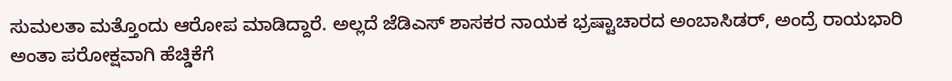ಸುಮಲತಾ ಮತ್ತೊಂದು ಆರೋಪ ಮಾಡಿದ್ದಾರೆ. ಅಲ್ಲದೆ ಜೆಡಿಎಸ್ ಶಾಸಕರ ನಾಯಕ ಭ್ರಷ್ಟಾಚಾರದ ಅಂಬಾಸಿಡರ್, ಅಂದ್ರೆ ರಾಯಭಾರಿ ಅಂತಾ ಪರೋಕ್ಷವಾಗಿ ಹೆಚ್ಡಿಕೆಗೆ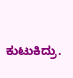ಕುಟುಕಿದ್ರು.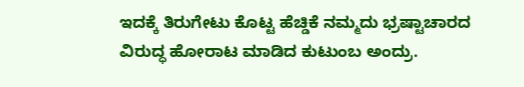ಇದಕ್ಕೆ ತಿರುಗೇಟು ಕೊಟ್ಟ ಹೆಚ್ಡಿಕೆ ನಮ್ಮದು ಭ್ರಷ್ಟಾಚಾರದ ವಿರುದ್ಧ ಹೋರಾಟ ಮಾಡಿದ ಕುಟುಂಬ ಅಂದ್ರು.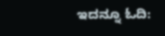ಇದನ್ನೂ ಓದಿ: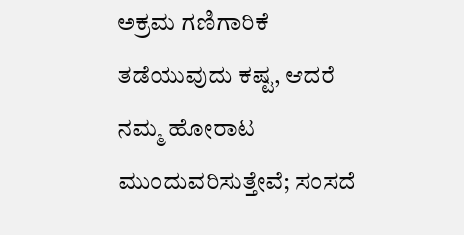ಅಕ್ರಮ ಗಣಿಗಾರಿಕೆ ತಡೆಯುವುದು ಕಷ್ಟ, ಆದರೆ ನಮ್ಮ ಹೋರಾಟ ಮುಂದುವರಿಸುತ್ತೇವೆ; ಸಂಸದೆ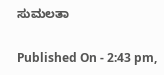ಸುಮಲತಾ

Published On - 2:43 pm,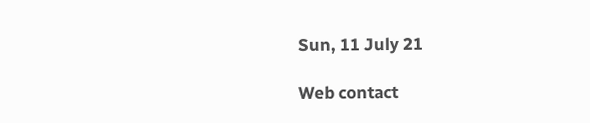Sun, 11 July 21

Web contact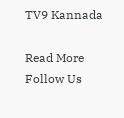TV9 Kannada

Read More
Follow Us